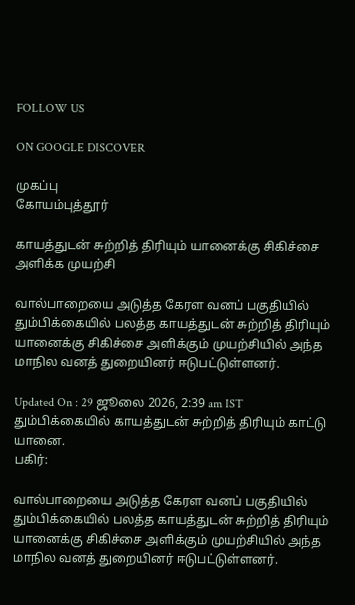FOLLOW US

ON GOOGLE DISCOVER

முகப்பு
கோயம்புத்தூர்

காயத்துடன் சுற்றித் திரியும் யானைக்கு சிகிச்சை அளிக்க முயற்சி

வால்பாறையை அடுத்த கேரள வனப் பகுதியில் தும்பிக்கையில் பலத்த காயத்துடன் சுற்றித் திரியும் யானைக்கு சிகிச்சை அளிக்கும் முயற்சியில் அந்த மாநில வனத் துறையினர் ஈடுபட்டுள்ளனர்.

Updated On : 29 ஜூலை 2026, 2:39 am IST
தும்பிக்கையில் காயத்துடன் சுற்றித் திரியும் காட்டு யானை.
பகிர்:

வால்பாறையை அடுத்த கேரள வனப் பகுதியில் தும்பிக்கையில் பலத்த காயத்துடன் சுற்றித் திரியும் யானைக்கு சிகிச்சை அளிக்கும் முயற்சியில் அந்த மாநில வனத் துறையினர் ஈடுபட்டுள்ளனர்.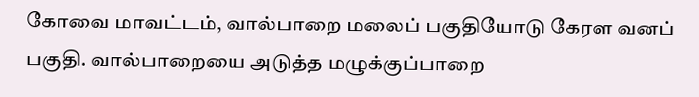கோவை மாவட்டம், வால்பாறை மலைப் பகுதியோடு கேரள வனப் பகுதி. வால்பாறையை அடுத்த மழுக்குப்பாறை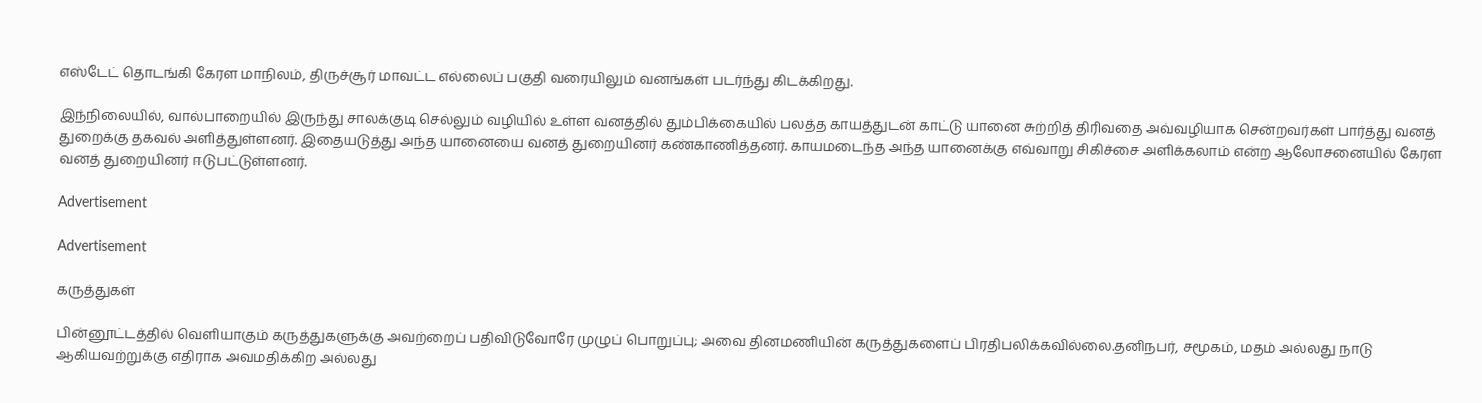எஸ்டேட் தொடங்கி கேரள மாநிலம், திருச்சூர் மாவட்ட எல்லைப் பகுதி வரையிலும் வனங்கள் படர்ந்து கிடக்கிறது.

இந்நிலையில், வால்பாறையில் இருந்து சாலக்குடி செல்லும் வழியில் உள்ள வனத்தில் தும்பிக்கையில் பலத்த காயத்துடன் காட்டு யானை சுற்றித் திரிவதை அவ்வழியாக சென்றவர்கள் பார்த்து வனத் துறைக்கு தகவல் அளித்துள்ளனர். இதையடுத்து அந்த யானையை வனத் துறையினர் கண்காணித்தனர். காயமடைந்த அந்த யானைக்கு எவ்வாறு சிகிச்சை அளிக்கலாம் என்ற ஆலோசனையில் கேரள வனத் துறையினர் ஈடுபட்டுள்ளனர்.

Advertisement

Advertisement

கருத்துகள்

பின்னூட்டத்தில் வெளியாகும் கருத்துகளுக்கு அவற்றைப் பதிவிடுவோரே முழுப் பொறுப்பு; அவை தினமணியின் கருத்துகளைப் பிரதிபலிக்கவில்லை.தனிநபர், சமூகம், மதம் அல்லது நாடு ஆகியவற்றுக்கு எதிராக அவமதிக்கிற அல்லது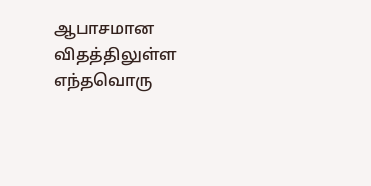ஆபாசமான விதத்திலுள்ள எந்தவொரு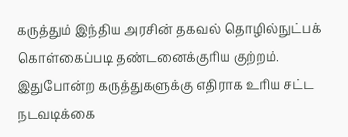கருத்தும் இந்திய அரசின் தகவல் தொழில்நுட்பக் கொள்கைப்படி தண்டனைக்குரிய குற்றம். இதுபோன்ற கருத்துகளுக்கு எதிராக உரிய சட்ட நடவடிக்கை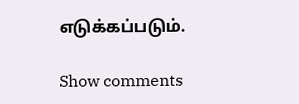எடுக்கப்படும்.

Show comments